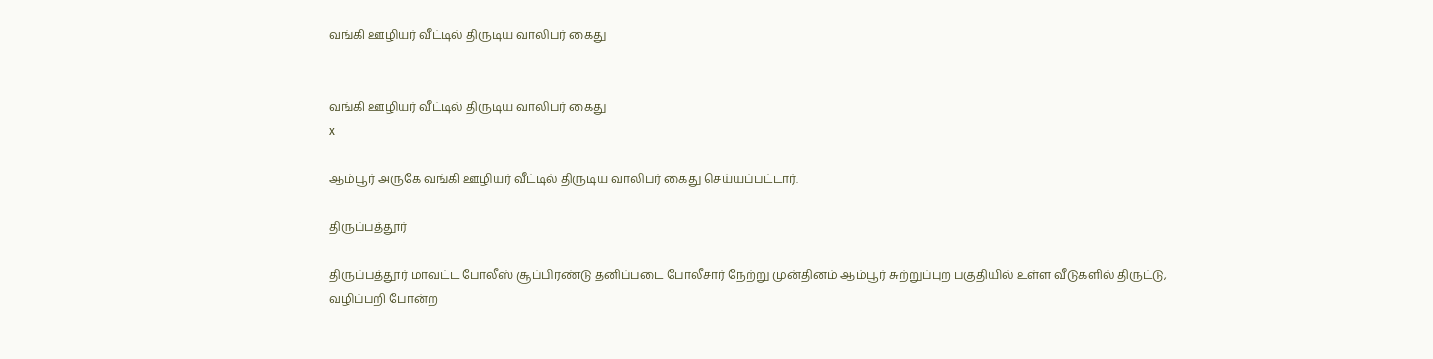வங்கி ஊழியர் வீட்டில் திருடிய வாலிபர் கைது


வங்கி ஊழியர் வீட்டில் திருடிய வாலிபர் கைது
x

ஆம்பூர் அருகே வங்கி ஊழியர் வீட்டில் திருடிய வாலிபர் கைது செய்யப்பட்டார்.

திருப்பத்தூர்

திருப்பத்தூர் மாவட்ட போலீஸ் சூப்பிரண்டு தனிப்படை போலீசார் நேற்று முன்தினம் ஆம்பூர் சுற்றுப்புற பகுதியில் உள்ள வீடுகளில் திருட்டு, வழிப்பறி போன்ற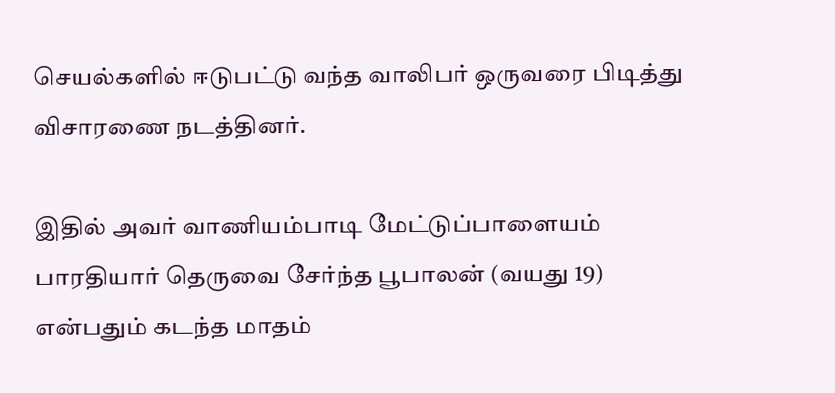செயல்களில் ஈடுபட்டு வந்த வாலிபர் ஒருவரை பிடித்து விசாரணை நடத்தினர்.

இதில் அவர் வாணியம்பாடி மேட்டுப்பாளையம் பாரதியார் தெருவை சேர்ந்த பூபாலன் (வயது 19) என்பதும் கடந்த மாதம்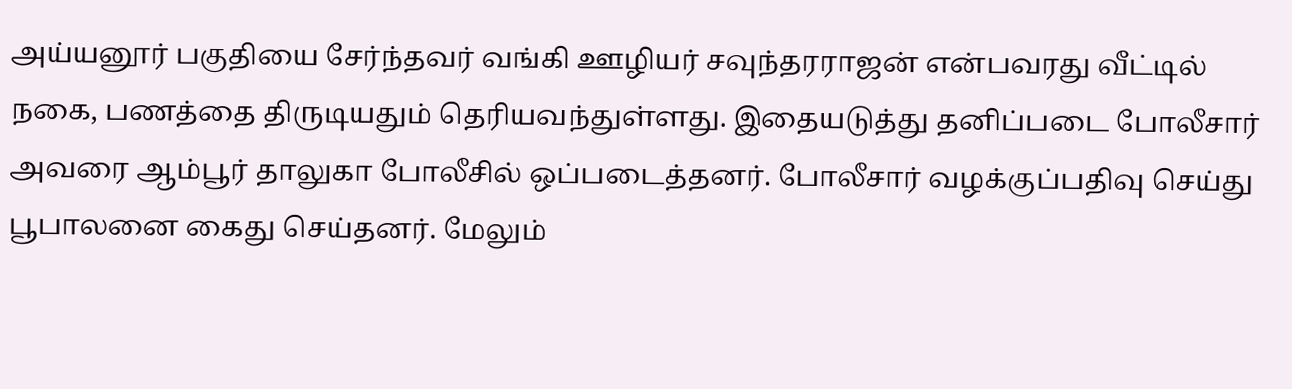அய்யனூர் பகுதியை சேர்ந்தவர் வங்கி ஊழியர் சவுந்தரராஜன் என்பவரது வீட்டில் நகை, பணத்தை திருடியதும் தெரியவந்துள்ளது. இதையடுத்து தனிப்படை போலீசார் அவரை ஆம்பூர் தாலுகா போலீசில் ஒப்படைத்தனர். போலீசார் வழக்குப்பதிவு செய்து பூபாலனை கைது செய்தனர். மேலும்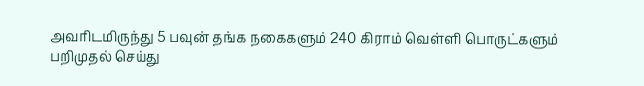அவரிடமிருந்து 5 பவுன் தங்க நகைகளும் 240 கிராம் வெள்ளி பொருட்களும் பறிமுதல் செய்து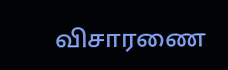விசாரணை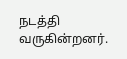நடத்தி வருகின்றனர்.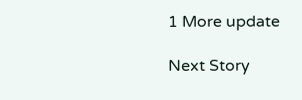1 More update

Next Story